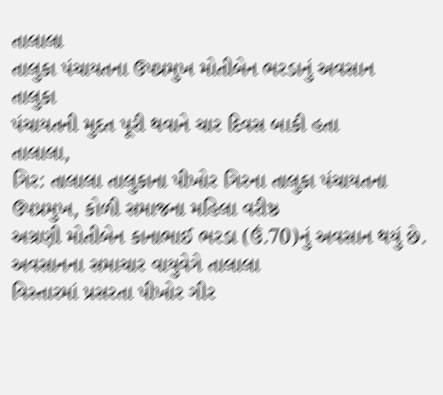તાલાલા
તાલુકા પંચાયતના ઉપપ્રમુખ મોતીબેન ભરડાનું અવસાન
તાલુકા
પંચાયતની મુદત પૂરી થવાને ચાર દિવસ બાકી હતા
તાલાલા,
ગિર: તાલાલા તાલુકાના પીખોર ગિરના તાલુકા પંચાયતના ઉપપ્રમુખ, કોળી સમાજના મહિલા વરીષ્ઠ
અગ્રણી મોતીબેન કાનાભાઈ ભરડા (ઉં.70)નું અવસાન થયું છે. અવસાનના સમાચાર વાયુવેગે તાલાલા
વિસ્તારમાં પ્રસરતા પીખોર ગીર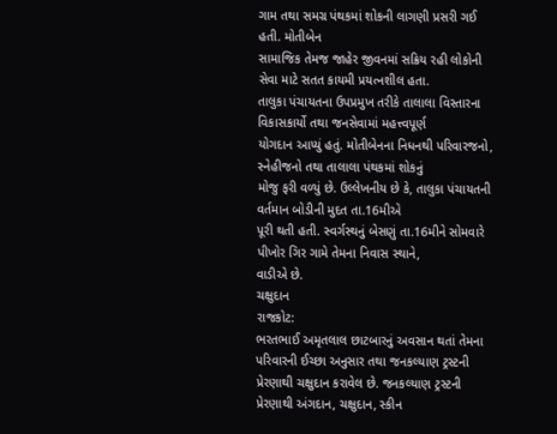ગામ તથા સમગ્ર પંથકમાં શોકની લાગણી પ્રસરી ગઈ હતી. મોતીબેન
સામાજિક તેમજ જાહેર જીવનમાં સક્રિય રહી લોકોની સેવા માટે સતત કાયમી પ્રયત્નશીલ હતા.
તાલુકા પંચાયતના ઉપપ્રમુખ તરીકે તાલાલા વિસ્તારના વિકાસકાર્યો તથા જનસેવામાં મહત્ત્વપૂર્ણ
યોગદાન આપ્યું હતું. મોતીબેનના નિધનથી પરિવારજનો, સ્નેહીજનો તથા તાલાલા પંથકમાં શોકનું
મોજુ ફરી વળ્યું છે. ઉલ્લેખનીય છે કે, તાલુકા પંચાયતની વર્તમાન બોડીની મુદત તા.16મીએ
પૂરી થતી હતી. સ્વર્ગસ્થનું બેસણું તા.16મીને સોમવારે પીખોર ગિર ગામે તેમના નિવાસ સ્થાને,
વાડીએ છે.
ચક્ષુદાન
રાજકોટ:
ભરતભાઈ અમૃતલાલ છાટબારનું અવસાન થતાં તેમના પરિવારની ઈચ્છા અનુસાર તથા જનકલ્યાણ ટ્રસ્ટની
પ્રેરણાથી ચક્ષુદાન કરાવેલ છે. જનકલ્યાણ ટ્રસ્ટની પ્રેરણાથી અંગદાન, ચક્ષુદાન, સ્કીન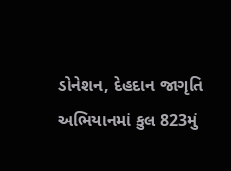ડોનેશન, દેહદાન જાગૃતિ અભિયાનમાં કુલ 823મું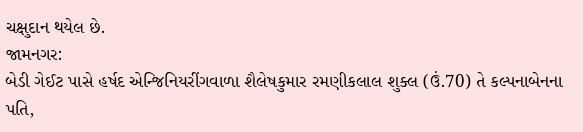ચક્ષુદાન થયેલ છે.
જામનગર:
બેડી ગેઈટ પાસે હર્ષદ એન્જિનિયરીંગવાળા શૈલેષકુમાર રમણીકલાલ શુક્લ (ઉં.70) તે કલ્પનાબેનના
પતિ,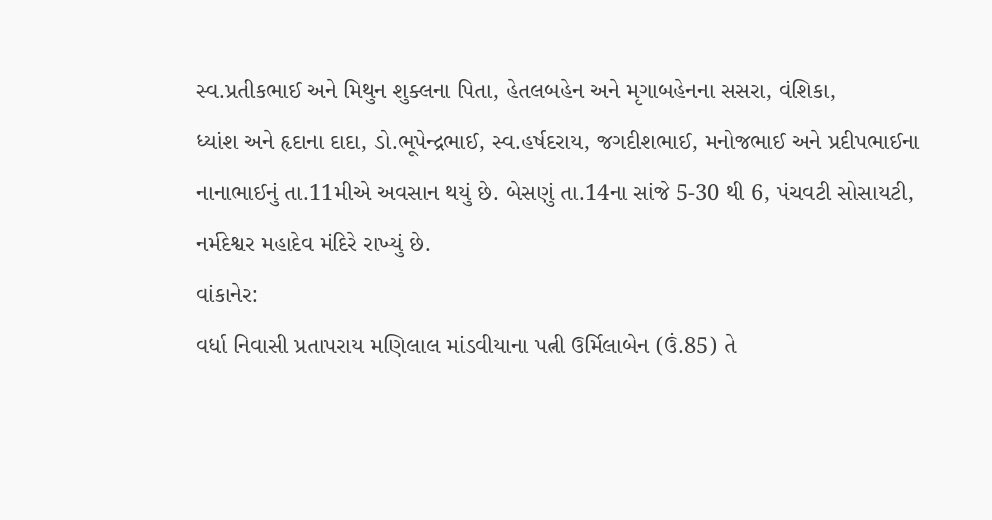સ્વ.પ્રતીકભાઈ અને મિથુન શુક્લના પિતા, હેતલબહેન અને મૃગાબહેનના સસરા, વંશિકા,
ધ્યાંશ અને હૃદાના દાદા, ડો.ભૂપેન્દ્રભાઈ, સ્વ.હર્ષદરાય, જગદીશભાઈ, મનોજભાઈ અને પ્રદીપભાઈના
નાનાભાઈનું તા.11મીએ અવસાન થયું છે. બેસણું તા.14ના સાંજે 5-30 થી 6, પંચવટી સોસાયટી,
નર્મદેશ્વર મહાદેવ મંદિરે રાખ્યું છે.
વાંકાનેર:
વર્ધા નિવાસી પ્રતાપરાય મણિલાલ માંડવીયાના પત્ની ઉર્મિલાબેન (ઉં.85) તે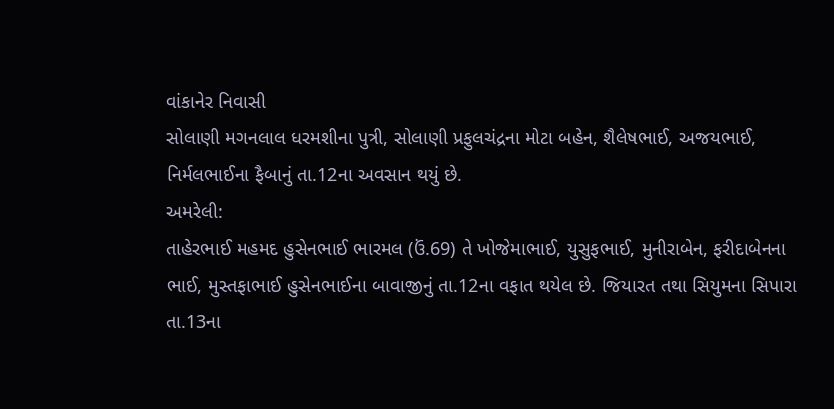વાંકાનેર નિવાસી
સોલાણી મગનલાલ ધરમશીના પુત્રી, સોલાણી પ્રફુલચંદ્રના મોટા બહેન, શૈલેષભાઈ, અજયભાઈ,
નિર્મલભાઈના ફૈબાનું તા.12ના અવસાન થયું છે.
અમરેલી:
તાહેરભાઈ મહમદ હુસેનભાઈ ભારમલ (ઉં.69) તે ખોજેમાભાઈ, યુસુફભાઈ, મુનીરાબેન, ફરીદાબેનના
ભાઈ, મુસ્તફાભાઈ હુસેનભાઈના બાવાજીનું તા.12ના વફાત થયેલ છે. જિયારત તથા સિયુમના સિપારા
તા.13ના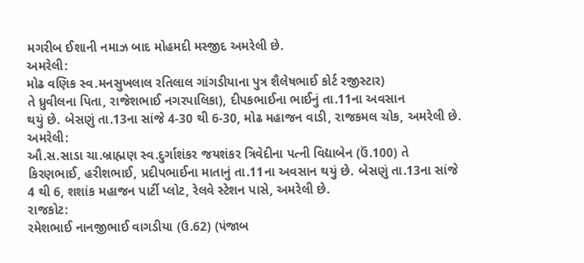મગરીબ ઈશાની નમાઝ બાદ મોહમદી મસ્જીદ અમરેલી છે.
અમરેલી:
મોઢ વણિક સ્વ.મનસુખલાલ રતિલાલ ગાંગડીયાના પુત્ર શૈલેષભાઈ કોર્ટ રજીસ્ટાર)
તે ધ્રુવીલના પિતા, રાજેશભાઈ નગરપાલિકા), દીપકભાઈના ભાઈનું તા.11ના અવસાન
થયું છે. બેસણું તા.13ના સાંજે 4-30 થી 6-30, મોઢ મહાજન વાડી, રાજકમલ ચોક, અમરેલી છે.
અમરેલી:
ઔ.સ.સાડા ચા.બ્રાહ્મણ સ્વ.દુર્ગાશંકર જયશંકર ત્રિવેદીના પત્ની વિદ્યાબેન (ઉં.100) તે
કિરણભાઈ, હરીશભાઈ, પ્રદીપભાઈના માતાનું તા.11ના અવસાન થયું છે. બેસણું તા.13ના સાંજે
4 થી 6, શશાંક મહાજન પાર્ટી પ્લોટ, રેલવે સ્ટેશન પાસે, અમરેલી છે.
રાજકોટ:
રમેશભાઈ નાનજીભાઈ વાગડીયા (ઉ.62) (પંજાબ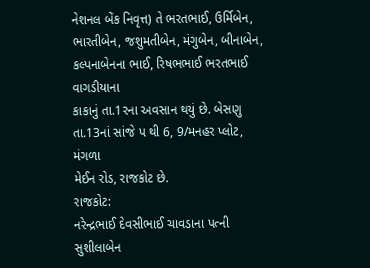નેશનલ બેંક નિવૃત્ત) તે ભરતભાઈ, ઉર્મિબેન,
ભારતીબેન, જશુમતીબેન, મંગુબેન, બીનાબેન, કલ્પનાબેનના ભાઈ, રિષભભાઈ ભરતભાઈ વાગડીયાના
કાકાનું તા.1રના અવસાન થયું છે. બેસણુ તા.13નાં સાંજે પ થી 6, 9/મનહર પ્લોટ, મંગળા
મેઈન રોડ, રાજકોટ છે.
રાજકોટ:
નરેન્દ્રભાઈ દેવસીભાઈ ચાવડાના પત્ની સુશીલાબેન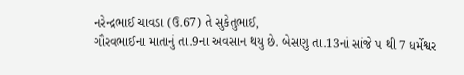નરેન્દ્રભાઈ ચાવડા (ઉ.67) તે સુકેતુભાઈ,
ગૌરવભાઈના માતાનું તા.9ના અવસાન થયુ છે. બેસણુ તા.13નાં સાંજે પ થી 7 ધર્મેશ્વર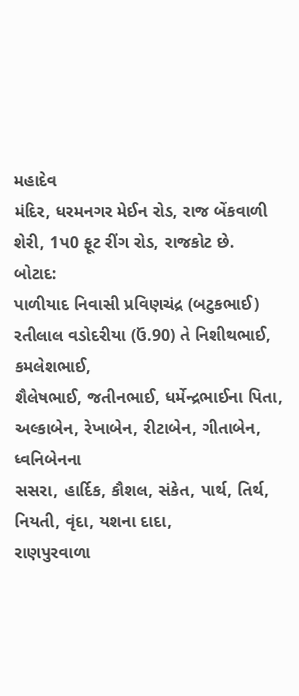મહાદેવ
મંદિર, ધરમનગર મેઈન રોડ, રાજ બેંકવાળી શેરી, 1પ0 ફૂટ રીંગ રોડ, રાજકોટ છે.
બોટાદ:
પાળીયાદ નિવાસી પ્રવિણચંદ્ર (બટુકભાઈ) રતીલાલ વડોદરીયા (ઉં.90) તે નિશીથભાઈ, કમલેશભાઈ,
શૈલેષભાઈ, જતીનભાઈ, ધર્મેન્દ્રભાઈના પિતા, અલ્કાબેન, રેખાબેન, રીટાબેન, ગીતાબેન, ધ્વનિબેનના
સસરા, હાર્દિક, કૌશલ, સંકેત, પાર્થ, તિર્થ, નિયતી, વૃંદા, યશના દાદા,
રાણપુરવાળા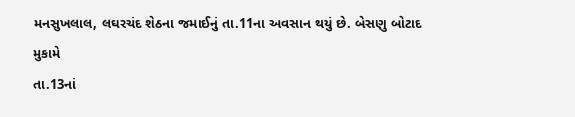મનસુખલાલ, લઘરચંદ શેઠના જમાઈનું તા.11ના અવસાન થયું છે. બેસણુ બોટાદ મુકામે
તા.13નાં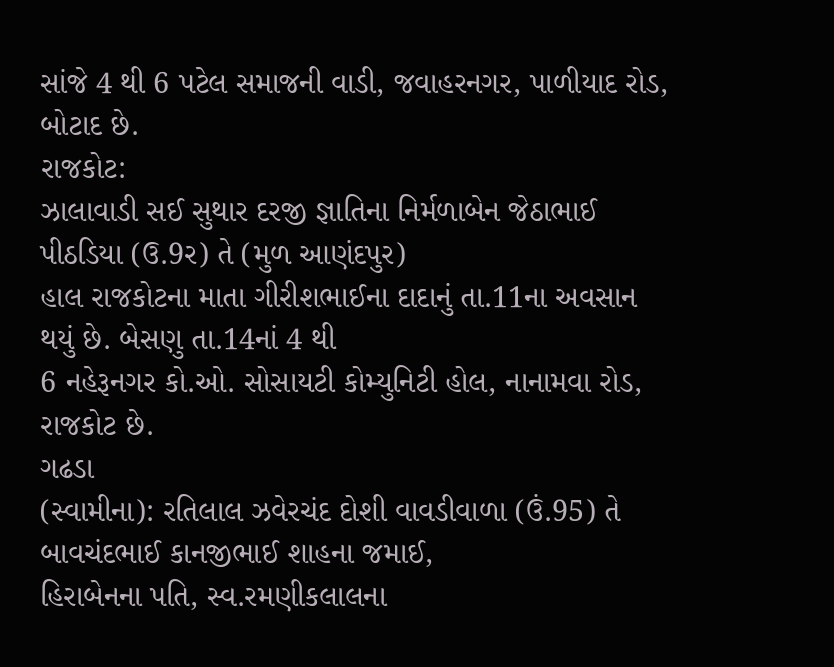સાંજે 4 થી 6 પટેલ સમાજની વાડી, જવાહરનગર, પાળીયાદ રોડ, બોટાદ છે.
રાજકોટ:
ઝાલાવાડી સઈ સુથાર દરજી જ્ઞાતિના નિર્મળાબેન જેઠાભાઈ પીઠડિયા (ઉ.9ર) તે (મુળ આણંદપુર)
હાલ રાજકોટના માતા ગીરીશભાઈના દાદાનું તા.11ના અવસાન થયું છે. બેસણુ તા.14નાં 4 થી
6 નહેરૂનગર કો.ઓ. સોસાયટી કોમ્યુનિટી હોલ, નાનામવા રોડ, રાજકોટ છે.
ગઢડા
(સ્વામીના): રતિલાલ ઝવેરચંદ દોશી વાવડીવાળા (ઉં.95) તે બાવચંદભાઈ કાનજીભાઈ શાહના જમાઈ,
હિરાબેનના પતિ, સ્વ.રમણીકલાલના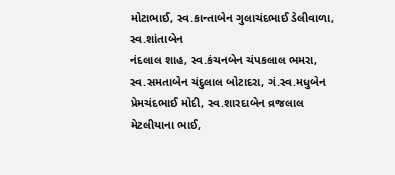મોટાભાઈ, સ્વ.કાન્તાબેન ગુલાચંદભાઈ ડેલીવાળા, સ્વ.શાંતાબેન
નંદલાલ શાહ, સ્વ.કંચનબેન ચંપકલાલ ભમરા, સ્વ.સમતાબેન ચંદુલાલ બોટાદરા, ગં.સ્વ.મધુબેન
પ્રેમચંદભાઈ મોદી, સ્વ.શારદાબેન વ્રજલાલ મેટલીયાના ભાઈ,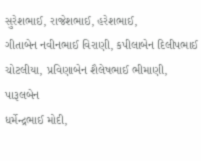સુરેશભાઈ, રાજેશભાઈ, હરેશભાઈ,
ગીતાબેન નવીનભાઈ વિરાણી, કપીલાબેન દિલીપભાઈ ચોટલીયા, પ્રવિણાબેન શૈલેષભાઈ ભીમાણી, પારૂલબેન
ધર્મેન્દ્રભાઈ મોદી,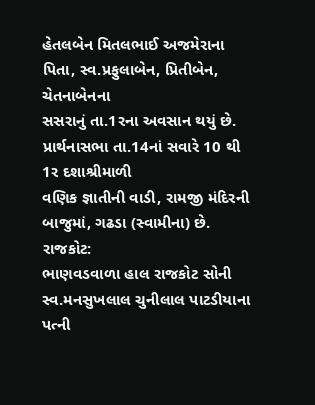હેતલબેન મિતલભાઈ અજમેરાના પિતા, સ્વ.પ્રફુલાબેન, પ્રિતીબેન, ચેતનાબેનના
સસરાનું તા.1રના અવસાન થયું છે. પ્રાર્થનાસભા તા.14નાં સવારે 10 થી 1ર દશાશ્રીમાળી
વણિક જ્ઞાતીની વાડી, રામજી મંદિરની બાજુમાં, ગઢડા (સ્વામીના) છે.
રાજકોટ:
ભાણવડવાળા હાલ રાજકોટ સોની સ્વ.મનસુખલાલ ચુનીલાલ પાટડીયાના પત્ની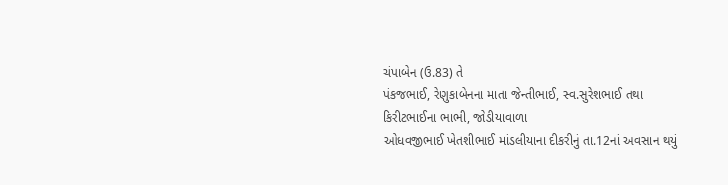ચંપાબેન (ઉ.83) તે
પંકજભાઈ, રેણુકાબેનના માતા જેન્તીભાઈ, સ્વ.સુરેશભાઈ તથા કિરીટભાઈના ભાભી, જોડીયાવાળા
ઓધવજીભાઈ ખેતશીભાઈ માંડલીયાના દીકરીનું તા.12નાં અવસાન થયું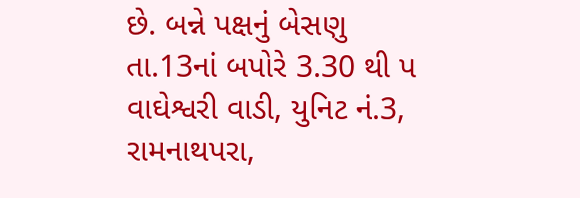છે. બન્ને પક્ષનું બેસણુ
તા.13નાં બપોરે 3.30 થી પ વાઘેશ્વરી વાડી, યુનિટ નં.3, રામનાથપરા,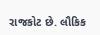રાજકોટ છે. લૌકિક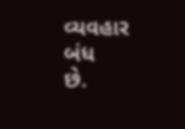વ્યવહાર
બંધ
છે.